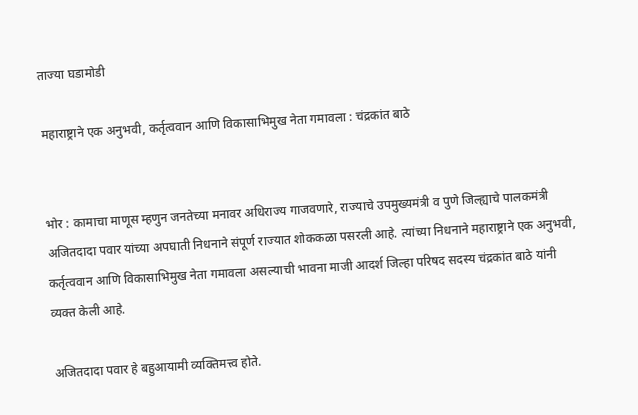ताज्या घडामोडी

महाराष्ट्राने एक अनुभवी, कर्तृत्ववान आणि विकासाभिमुख नेता गमावला : चंद्रकांत बाठे


भोर : कामाचा माणूस म्हणुन जनतेच्या मनावर अधिराज्य गाजवणारे, राज्याचे उपमुख्यमंत्री व पुणे जिल्ह्याचे पालकमंत्री अजितदादा पवार यांच्या अपघाती निधनाने संपूर्ण राज्यात शोककळा पसरली आहे. त्यांच्या निधनाने महाराष्ट्राने एक अनुभवी, कर्तृत्ववान आणि विकासाभिमुख नेता गमावला असल्याची भावना माजी आदर्श जिल्हा परिषद सदस्य चंद्रकांत बाठे यांनी व्यक्त केली आहे.

अजितदादा पवार हे बहुआयामी व्यक्तिमत्त्व होते.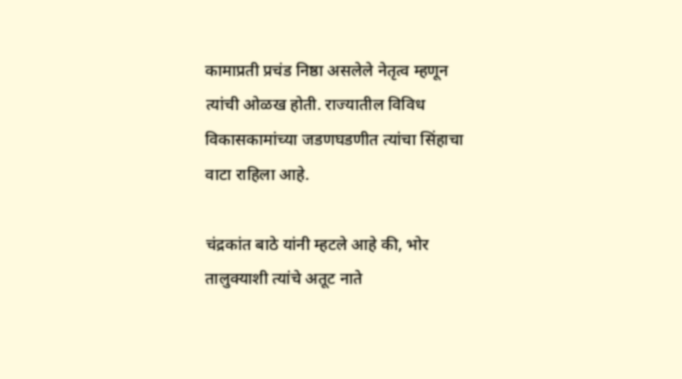कामाप्रती प्रचंड निष्ठा असलेले नेतृत्व म्हणून त्यांची ओळख होती. राज्यातील विविध विकासकामांच्या जडणघडणीत त्यांचा सिंहाचा वाटा राहिला आहे.

चंद्रकांत बाठे यांनी म्हटले आहे की, भोर तालुक्याशी त्यांचे अतूट नाते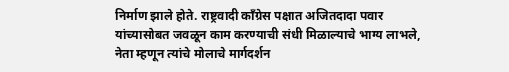निर्माण झाले होते. राष्ट्रवादी काँग्रेस पक्षात अजितदादा पवार यांच्यासोबत जवळून काम करण्याची संधी मिळाल्याचे भाग्य लाभले, नेता म्हणून त्यांचे मोलाचे मार्गदर्शन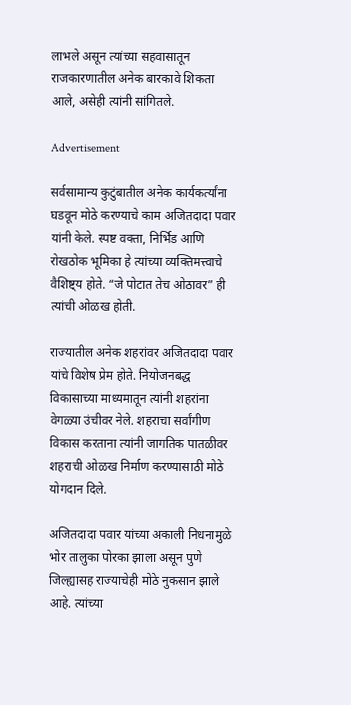लाभले असून त्यांच्या सहवासातून राजकारणातील अनेक बारकावे शिकता आले, असेही त्यांनी सांगितले.

Advertisement

सर्वसामान्य कुटुंबातील अनेक कार्यकर्त्यांना घडवून मोठे करण्याचे काम अजितदादा पवार यांनी केले. स्पष्ट वक्ता, निर्भिड आणि रोखठोक भूमिका हे त्यांच्या व्यक्तिमत्त्वाचे वैशिष्ट्य होते. “जे पोटात तेच ओठावर” ही त्यांची ओळख होती.

राज्यातील अनेक शहरांवर अजितदादा पवार यांचे विशेष प्रेम होते. नियोजनबद्ध विकासाच्या माध्यमातून त्यांनी शहरांना वेगळ्या उंचीवर नेले. शहराचा सर्वांगीण विकास करताना त्यांनी जागतिक पातळीवर शहराची ओळख निर्माण करण्यासाठी मोठे योगदान दिले.

अजितदादा पवार यांच्या अकाली निधनामुळे भोर तालुका पोरका झाला असून पुणे जिल्ह्यासह राज्याचेही मोठे नुकसान झाले आहे. त्यांच्या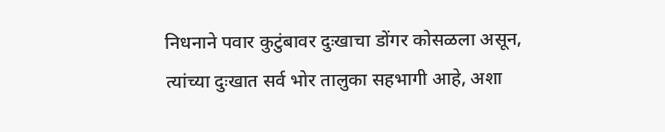निधनाने पवार कुटुंबावर दुःखाचा डोंगर कोसळला असून, त्यांच्या दुःखात सर्व भोर तालुका सहभागी आहे, अशा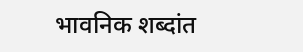भावनिक शब्दांत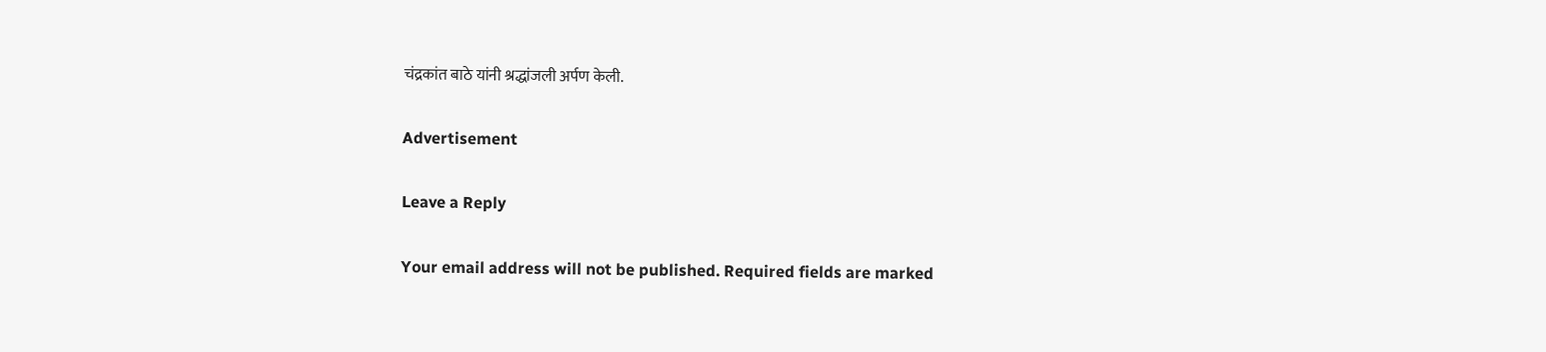चंद्रकांत बाठे यांनी श्रद्धांजली अर्पण केली.

Advertisement

Leave a Reply

Your email address will not be published. Required fields are marked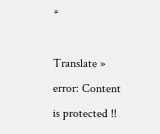*

Translate »
error: Content is protected !!